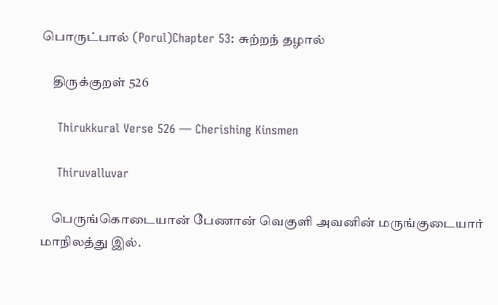பொருட்பால் (Porul)Chapter 53: சுற்றந் தழால்

    திருக்குறள் 526

    Thirukkural Verse 526 — Cherishing Kinsmen

    Thiruvalluvar

    பெருங்கொடையான் பேணான் வெகுளி அவனின் மருங்குடையார் மாநிலத்து இல்.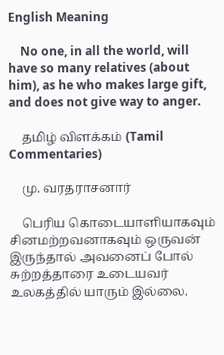English Meaning

    No one, in all the world, will have so many relatives (about him), as he who makes large gift, and does not give way to anger.

    தமிழ் விளக்கம் (Tamil Commentaries)

    மு. வரதராசனார்

    பெரிய கொடையாளியாகவும் சினமற்றவனாகவும் ஒருவன் இருந்தால் அவனைப் போல் சுற்றத்தாரை உடையவர் உலகத்தில் யாரும் இல்லை.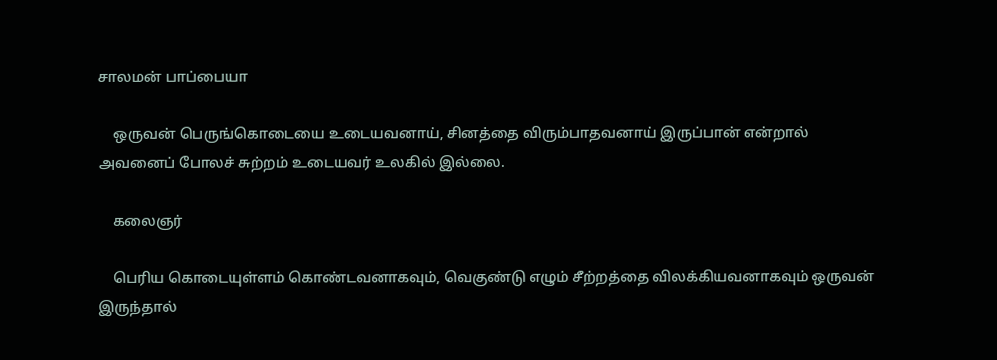சாலமன் பாப்பையா

    ஒருவன் பெருங்கொடையை உடையவனாய், சினத்தை விரும்பாதவனாய் இருப்பான் என்றால் அவனைப் போலச் சுற்றம் உடையவர் உலகில் இல்லை.

    கலைஞர்

    பெரிய கொடையுள்ளம் கொண்டவனாகவும், வெகுண்டு எழும் சீற்றத்தை விலக்கியவனாகவும் ஒருவன் இருந்தால்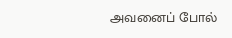அவனைப் போல்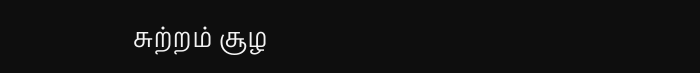சுற்றம் சூழ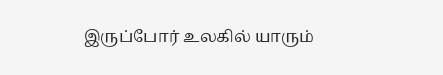இருப்போர் உலகில் யாரும்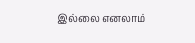இல்லை எனலாம்